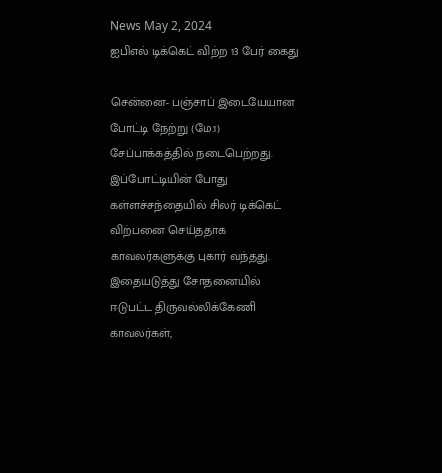News May 2, 2024
ஐபிஎல் டிக்கெட் விற்ற 13 பேர் கைது

சென்னை- பஞ்சாப் இடையேயான போட்டி நேற்று (மே.1) சேப்பாக்கத்தில் நடைபெற்றது. இப்போட்டியின் போது கள்ளச்சந்தையில் சிலர் டிக்கெட் விற்பனை செய்ததாக காவலர்களுக்கு புகார் வந்தது. இதையடுத்து சோதனையில் ஈடுபட்ட திருவல்லிக்கேணி காவலர்கள்,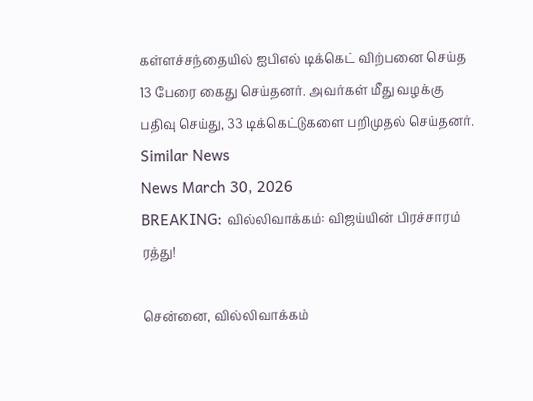கள்ளச்சந்தையில் ஐபிஎல் டிக்கெட் விற்பனை செய்த 13 பேரை கைது செய்தனர். அவர்கள் மீது வழக்கு பதிவு செய்து, 33 டிக்கெட்டுகளை பறிமுதல் செய்தனர்.
Similar News
News March 30, 2026
BREAKING: வில்லிவாக்கம்: விஜய்யின் பிரச்சாரம் ரத்து!

சென்னை, வில்லிவாக்கம்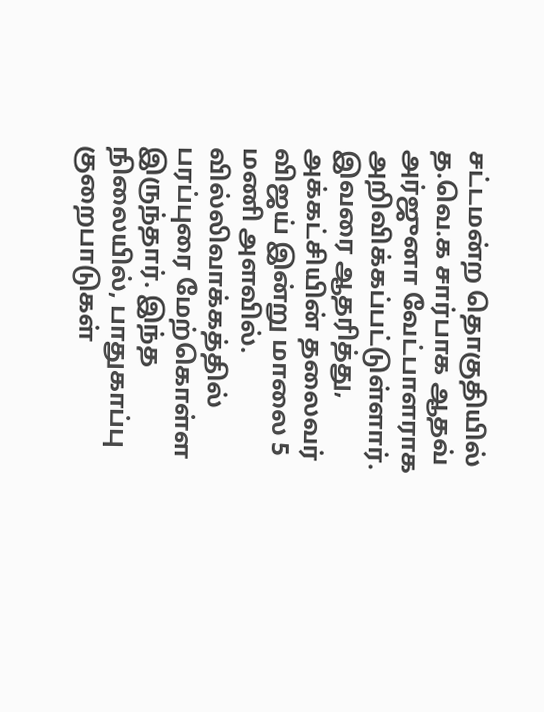சட்டமன்ற தொகுதியில் த.வெ.க சார்பாக ஆதவ் அர்ஜுனா வேட்பாளராக அறிவிக்கப்பட்டுள்ளார். இவரை ஆதரித்து, அக்கட்சியின் தலைவர் விஜய் இன்று மாலை 5 மணி அளவில். வில்லிவாக்கத்தில் பரப்புரை மேற்கொள்ள இருந்தார். இந்த நிலையில், பாதுகாப்பு குறைபாடுகள்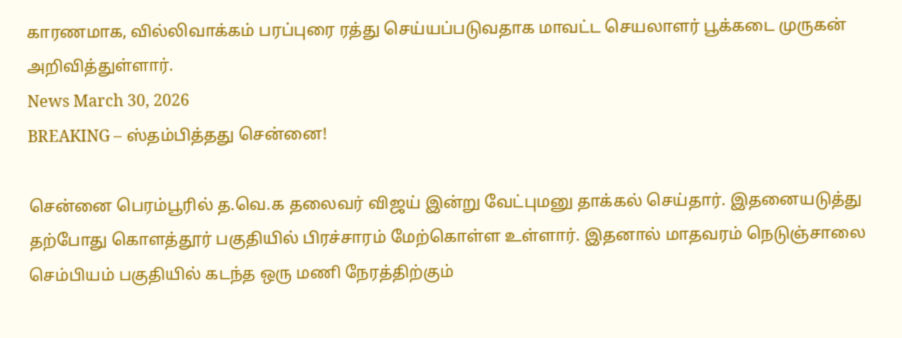காரணமாக, வில்லிவாக்கம் பரப்புரை ரத்து செய்யப்படுவதாக மாவட்ட செயலாளர் பூக்கடை முருகன் அறிவித்துள்ளார்.
News March 30, 2026
BREAKING – ஸ்தம்பித்தது சென்னை!

சென்னை பெரம்பூரில் த.வெ.க தலைவர் விஜய் இன்று வேட்புமனு தாக்கல் செய்தார். இதனையடுத்து தற்போது கொளத்தூர் பகுதியில் பிரச்சாரம் மேற்கொள்ள உள்ளார். இதனால் மாதவரம் நெடுஞ்சாலை செம்பியம் பகுதியில் கடந்த ஒரு மணி நேரத்திற்கும்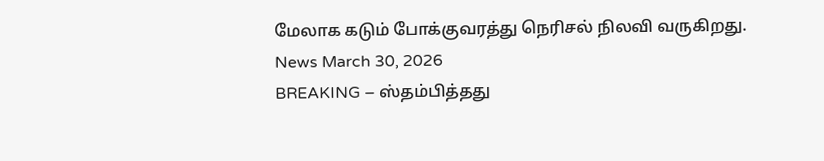மேலாக கடும் போக்குவரத்து நெரிசல் நிலவி வருகிறது.
News March 30, 2026
BREAKING – ஸ்தம்பித்தது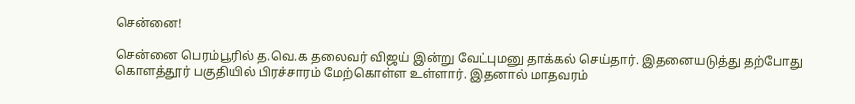சென்னை!

சென்னை பெரம்பூரில் த.வெ.க தலைவர் விஜய் இன்று வேட்புமனு தாக்கல் செய்தார். இதனையடுத்து தற்போது கொளத்தூர் பகுதியில் பிரச்சாரம் மேற்கொள்ள உள்ளார். இதனால் மாதவரம்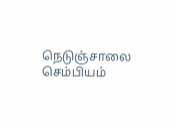நெடுஞ்சாலை செம்பியம்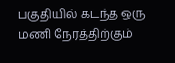பகுதியில் கடந்த ஒரு மணி நேரத்திற்கும்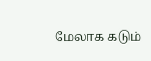மேலாக கடும்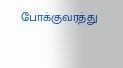போக்குவரத்து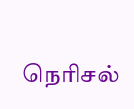நெரிசல்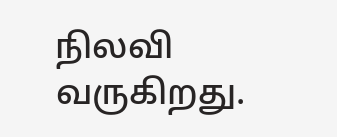நிலவி வருகிறது.